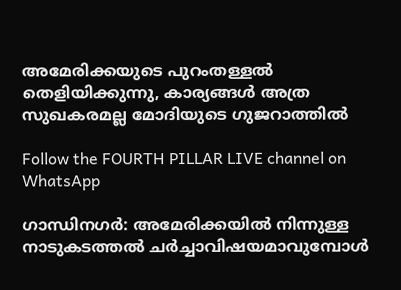അമേരിക്കയുടെ പുറംതള്ളൽ തെളിയിക്കുന്നു, കാര്യങ്ങൾ അത്ര സുഖകരമല്ല മോദിയുടെ ഗുജറാത്തിൽ

Follow the FOURTH PILLAR LIVE channel on WhatsApp

ഗാന്ധിനഗർ: അമേരിക്കയിൽ നിന്നുള്ള നാടുകടത്തൽ ചർച്ചാവിഷയമാവുമ്പോൾ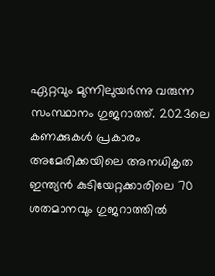ഏറ്റവും മുന്നിലുയർന്നു വരുന്ന സംസ്ഥാനം ഗുജറാത്ത്. 2023ലെ കണക്കുകള്‍ പ്രകാരം അമേരിക്കയിലെ അനധികൃത ഇന്ത്യന്‍ കുടിയേറ്റക്കാരിലെ 70 ശതമാനവും ഗുജറാത്തില്‍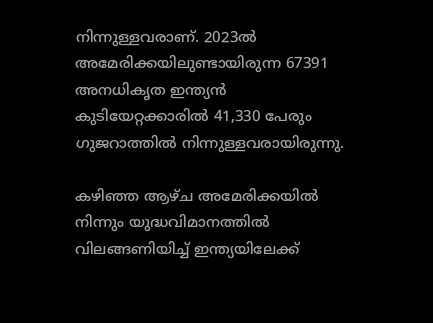നിന്നുള്ളവരാണ്. 2023ല്‍ അമേരിക്കയിലുണ്ടായിരുന്ന 67391 അനധികൃത ഇന്ത്യന്‍ കുടിയേറ്റക്കാരില്‍ 41,330 പേരും ഗുജറാത്തില്‍ നിന്നുള്ളവരായിരുന്നു.

കഴിഞ്ഞ ആഴ്ച അമേരിക്കയില്‍ നിന്നും യുദ്ധവിമാനത്തില്‍ വിലങ്ങണിയിച്ച് ഇന്ത്യയിലേക്ക്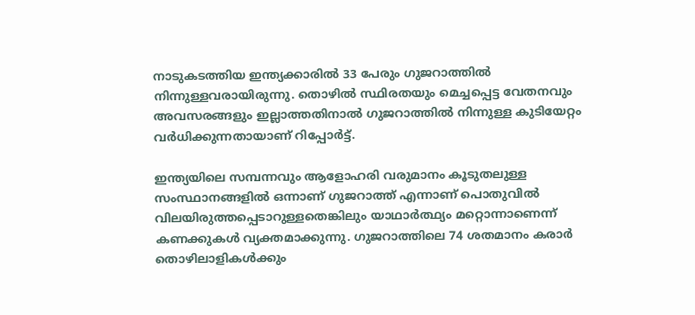നാടുകടത്തിയ ഇന്ത്യക്കാരില്‍ 33 പേരും ഗുജറാത്തില്‍ നിന്നുള്ളവരായിരുന്നു. തൊഴില്‍ സ്ഥിരതയും മെച്ചപ്പെട്ട വേതനവും അവസരങ്ങളും ഇല്ലാത്തതിനാല്‍ ഗുജറാത്തില്‍ നിന്നുള്ള കുടിയേറ്റം വര്‍ധിക്കുന്നതായാണ് റിപ്പോര്‍ട്ട്.

ഇന്ത്യയിലെ സമ്പന്നവും ആളോഹരി വരുമാനം കൂടുതലുള്ള സംസ്ഥാനങ്ങളില്‍ ഒന്നാണ് ഗുജറാത്ത് എന്നാണ് പൊതുവില്‍ വിലയിരുത്തപ്പെടാറുള്ളതെങ്കിലും യാഥാര്‍ത്ഥ്യം മറ്റൊന്നാണെന്ന് കണക്കുകള്‍ വ്യക്തമാക്കുന്നു. ഗുജറാത്തിലെ 74 ശതമാനം കരാര്‍ തൊഴിലാളികള്‍ക്കും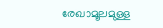രേഖാമൂലമുള്ള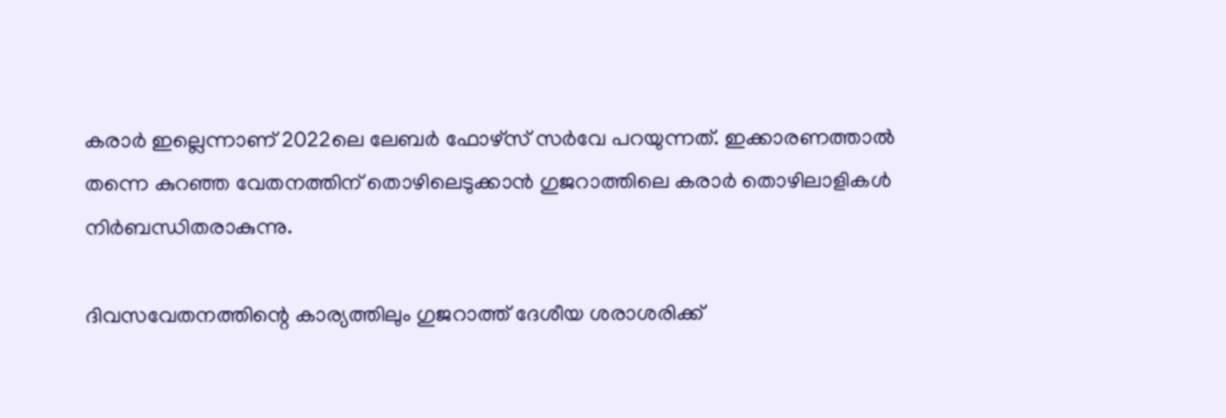കരാര്‍ ഇല്ലെന്നാണ് 2022ലെ ലേബര്‍ ഫോഴ്‌സ് സര്‍വേ പറയുന്നത്. ഇക്കാരണത്താല്‍ തന്നെ കുറഞ്ഞ വേതനത്തിന് തൊഴിലെടുക്കാന്‍ ഗുജറാത്തിലെ കരാര്‍ തൊഴിലാളികള്‍ നിര്‍ബന്ധിതരാകുന്നു.

ദിവസവേതനത്തിന്റെ കാര്യത്തിലും ഗുജറാത്ത് ദേശീയ ശരാശരിക്ക്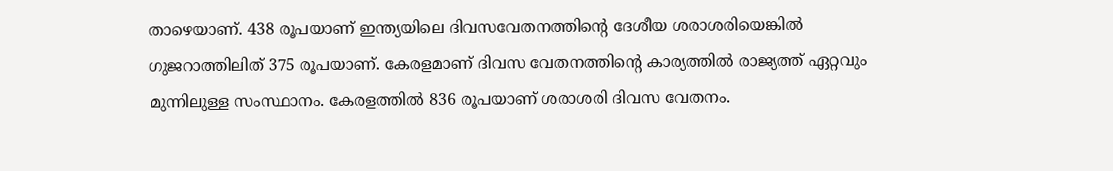താഴെയാണ്. 438 രൂപയാണ് ഇന്ത്യയിലെ ദിവസവേതനത്തിന്റെ ദേശീയ ശരാശരിയെങ്കില്‍ ഗുജറാത്തിലിത് 375 രൂപയാണ്. കേരളമാണ് ദിവസ വേതനത്തിന്റെ കാര്യത്തില്‍ രാജ്യത്ത് ഏറ്റവും മുന്നിലുള്ള സംസ്ഥാനം. കേരളത്തില്‍ 836 രൂപയാണ് ശരാശരി ദിവസ വേതനം.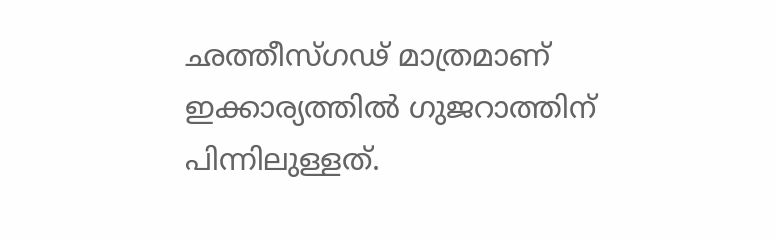ഛത്തീസ്ഗഢ് മാത്രമാണ് ഇക്കാര്യത്തില്‍ ഗുജറാത്തിന് പിന്നിലുള്ളത്.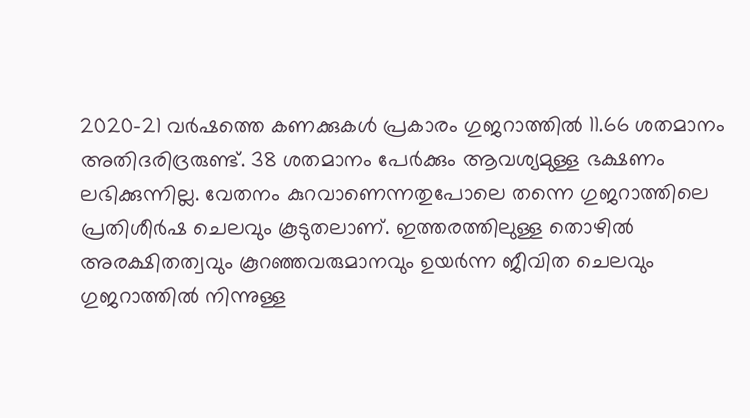2020-21 വര്‍ഷത്തെ കണക്കുകള്‍ പ്രകാരം ഗുജറാത്തില്‍ 11.66 ശതമാനം അതിദരിദ്രരുണ്ട്. 38 ശതമാനം പേര്‍ക്കും ആവശ്യമുള്ള ഭക്ഷണം ലഭിക്കുന്നില്ല. വേതനം കുറവാണെന്നതുപോലെ തന്നെ ഗുജറാത്തിലെ പ്രതിശീര്‍ഷ ചെലവും കൂടുതലാണ്. ഇത്തരത്തിലുള്ള തൊഴില്‍ അരക്ഷിതത്വവും കൂറഞ്ഞവരുമാനവും ഉയര്‍ന്ന ജീവിത ചെലവും ഗുജറാത്തില്‍ നിന്നുള്ള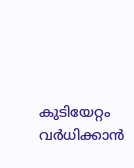കുടിയേറ്റം വര്‍ധിക്കാന്‍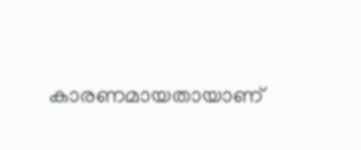കാരണമായതായാണ്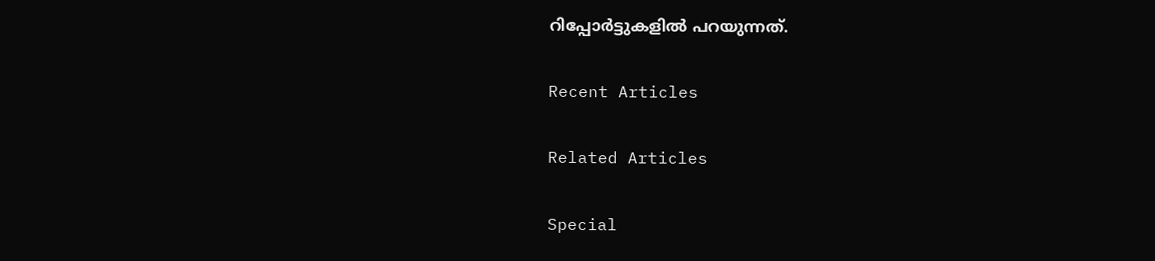റിപ്പോര്‍ട്ടുകളില്‍ പറയുന്നത്.

Recent Articles

Related Articles

Special